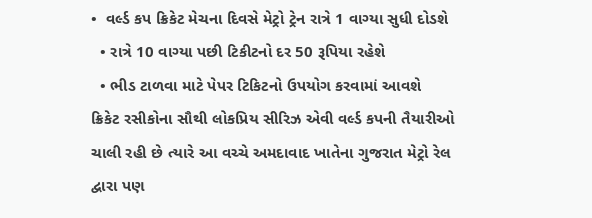•  વર્લ્ડ કપ ક્રિકેટ મેચના દિવસે મેટ્રો ટ્રેન રાત્રે 1 વાગ્યા સુધી દોડશે
  • રાત્રે 10 વાગ્યા પછી ટિકીટનો દર 50 રૂપિયા રહેશે
  • ભીડ ટાળવા માટે પેપર ટિકિટનો ઉપયોગ કરવામાં આવશે
ક્રિકેટ રસીકોના સૌથી લોકપ્રિય સીરિઝ એવી વર્લ્ડ કપની તૈયારીઓ ચાલી રહી છે ત્યારે આ વચ્ચે અમદાવાદ ખાતેના ગુજરાત મેટ્રો રેલ દ્વારા પણ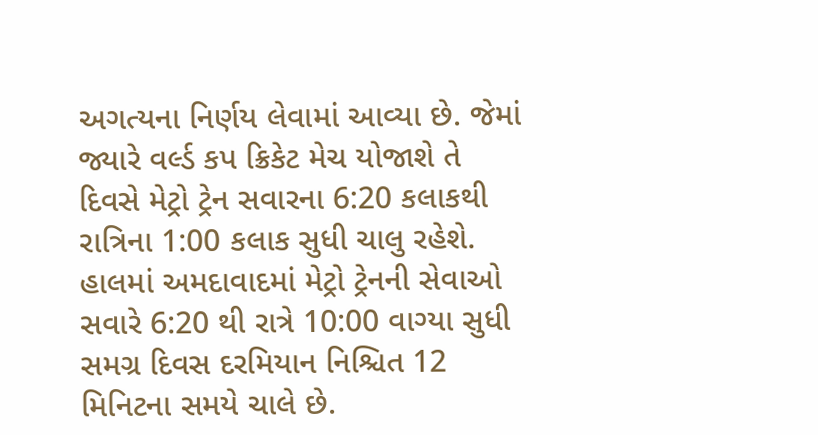અગત્યના નિર્ણય લેવામાં આવ્યા છે. જેમાં જ્યારે વર્લ્ડ કપ ક્રિકેટ મેચ યોજાશે તે દિવસે મેટ્રો ટ્રેન સવારના 6:20 કલાકથી રાત્રિના 1:00 કલાક સુધી ચાલુ રહેશે. હાલમાં અમદાવાદમાં મેટ્રો ટ્રેનની સેવાઓ સવારે 6:20 થી રાત્રે 10:00 વાગ્યા સુધી સમગ્ર દિવસ દરમિયાન નિશ્ચિત 12 મિનિટના સમયે ચાલે છે.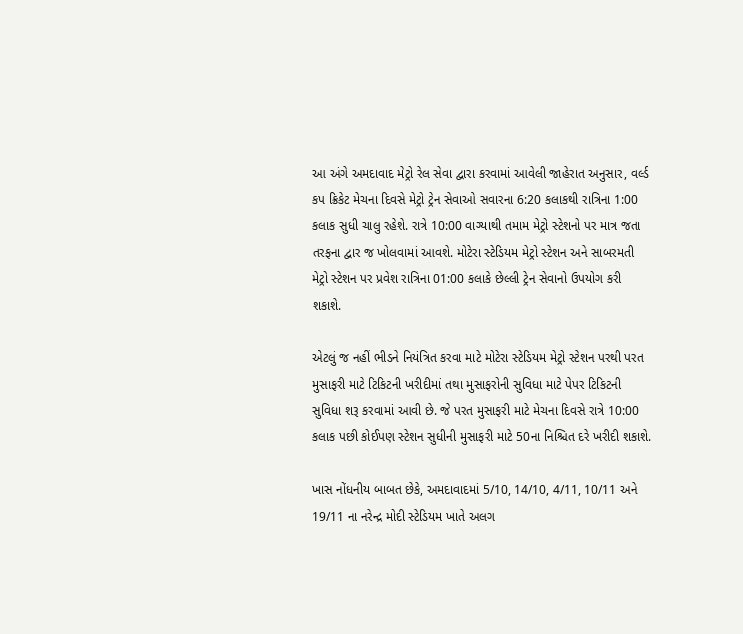આ અંગે અમદાવાદ મેટ્રો રેલ સેવા દ્વારા કરવામાં આવેલી જાહેરાત અનુસાર, વર્લ્ડ કપ ક્રિકેટ મેચના દિવસે મેટ્રો ટ્રેન સેવાઓ સવારના 6:20 કલાકથી રાત્રિના 1:00 કલાક સુધી ચાલુ રહેશે. રાત્રે 10:00 વાગ્યાથી તમામ મેટ્રો સ્ટેશનો પર માત્ર જતા તરફના દ્વાર જ ખોલવામાં આવશે. મોટેરા સ્ટેડિયમ મેટ્રો સ્ટેશન અને સાબરમતી મેટ્રો સ્ટેશન પર પ્રવેશ રાત્રિના 01:00 કલાકે છેલ્લી ટ્રેન સેવાનો ઉપયોગ કરી શકાશે.

એટલું જ નહીં ભીડને નિયંત્રિત કરવા માટે મોટેરા સ્ટેડિયમ મેટ્રો સ્ટેશન પરથી પરત મુસાફરી માટે ટિકિટની ખરીદીમાં તથા મુસાફરોની સુવિધા માટે પેપર ટિકિટની સુવિધા શરૂ કરવામાં આવી છે. જે પરત મુસાફરી માટે મેચના દિવસે રાત્રે 10:00 કલાક પછી કોઈપણ સ્ટેશન સુધીની મુસાફરી માટે 50ના નિશ્ચિત દરે ખરીદી શકાશે.

ખાસ નોંધનીય બાબત છેકે, અમદાવાદમાં 5/10, 14/10, 4/11, 10/11 અને 19/11 ના નરેન્દ્ર મોદી સ્ટેડિયમ ખાતે અલગ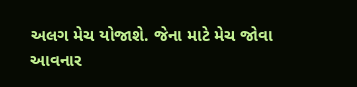અલગ મેચ યોજાશે. જેના માટે મેચ જોવા આવનાર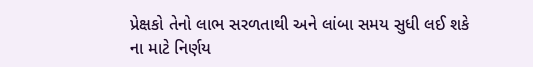પ્રેક્ષકો તેનો લાભ સરળતાથી અને લાંબા સમય સુધી લઈ શકે ના માટે નિર્ણય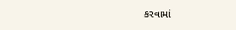કરવામાં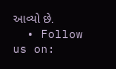આવ્યો છે.
  • Follow us on: